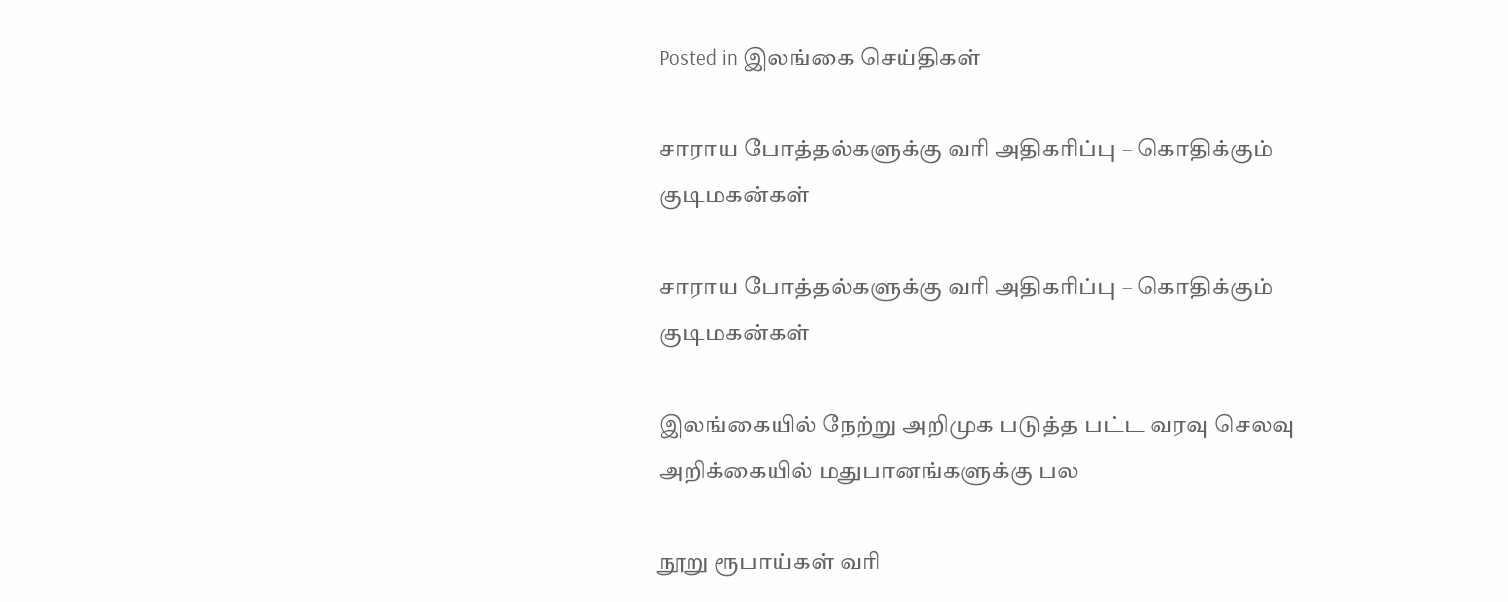Posted in இலங்கை செய்திகள்

சாராய போத்தல்களுக்கு வரி அதிகரிப்பு – கொதிக்கும் குடிமகன்கள்

சாராய போத்தல்களுக்கு வரி அதிகரிப்பு – கொதிக்கும் குடிமகன்கள்

இலங்கையில் நேற்று அறிமுக படுத்த பட்ட வரவு செலவு அறிக்கையில் மதுபானங்களுக்கு பல

நூறு ரூபாய்கள் வரி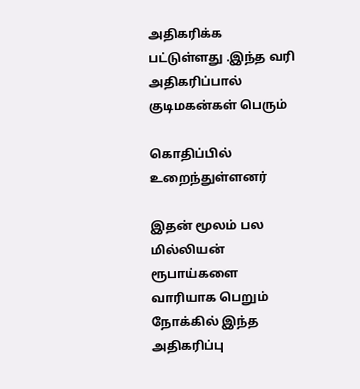அதிகரிக்க பட்டுள்ளது .இந்த வரி அதிகரிப்பால் குடிமகன்கள் பெரும்

கொதிப்பில் உறைந்துள்ளனர்

இதன் மூலம் பல மில்லியன் ரூபாய்களை வாரியாக பெறும் நோக்கில் இந்த அதிகரிப்பு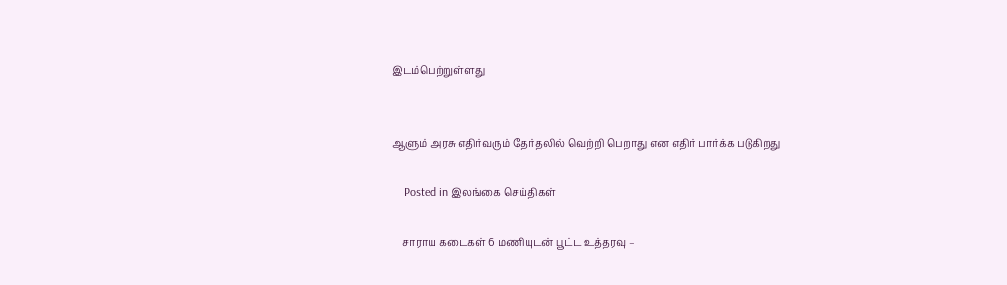இடம்பெற்றுள்ளது


ஆளும் அரசு எதிர்வரும் தேர்தலில் வெற்றி பெறாது என எதிர் பார்க்க படுகிறது

    Posted in இலங்கை செய்திகள்

    சாராய கடைகள் 6 மணியுடன் பூட்ட உத்தரவு –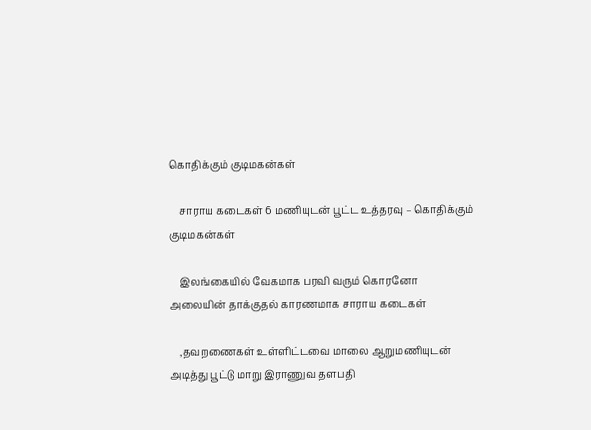கொதிக்கும் குடிமகன்கள்

    சாராய கடைகள் 6 மணியுடன் பூட்ட உத்தரவு – கொதிக்கும் குடிமகன்கள்

    இலங்கையில் வேகமாக பரவி வரும் கொரனோ அலையின் தாக்குதல் காரணமாக சாராய கடைகள்

    ,தவறணைகள் உள்ளிட்டவை மாலை ஆறுமணியுடன் அடித்து பூட்டு மாறு இராணுவ தளபதி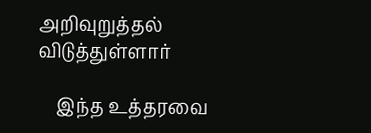அறிவுறுத்தல் விடுத்துள்ளார்

    இந்த உத்தரவை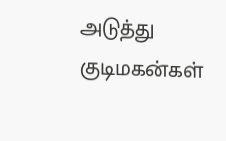அடுத்து குடிமகன்கள்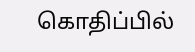கொதிப்பில்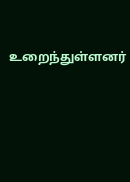உறைந்துள்ளனர்